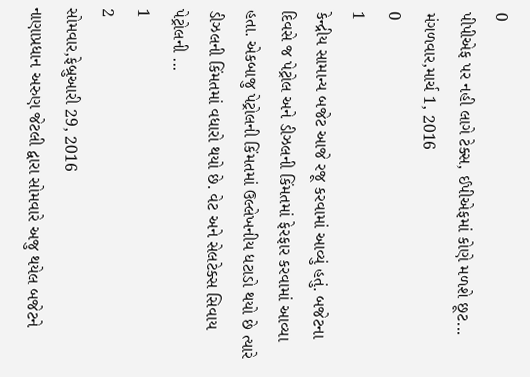0
પીપીએફ પર નહી લાગે ટેક્સ, ઈપીએફમાં કોણે મળશે છૂટ...
મંગળવાર,માર્ચ 1, 2016
0
1
કેન્દ્રીય સામાન્ય બજેટ આજે રજૂ કરવામાં આવ્યું હતું. બજેટના દિવસે જ પેટ્રોલ અને ડીઝલની કિંમતમાં ફેરફાર કરવામાં આવ્યા હતા. એકબાજુ પેટ્રોલની કિંમતમાં ઉલ્લેખનીય ધટાડો થયો છે ત્યારે ડીઝલની કિંમતમાં વધારો થયો છે. વેટ અને સેલટેક્સ સિવાય પેટ્રોલની ...
1
2
સોમવાર,ફેબ્રુઆરી 29, 2016
નાણાપ્રધાન અરુણ જેટલી દ્વારા સોમવારે અજુ થયેલ બજેટને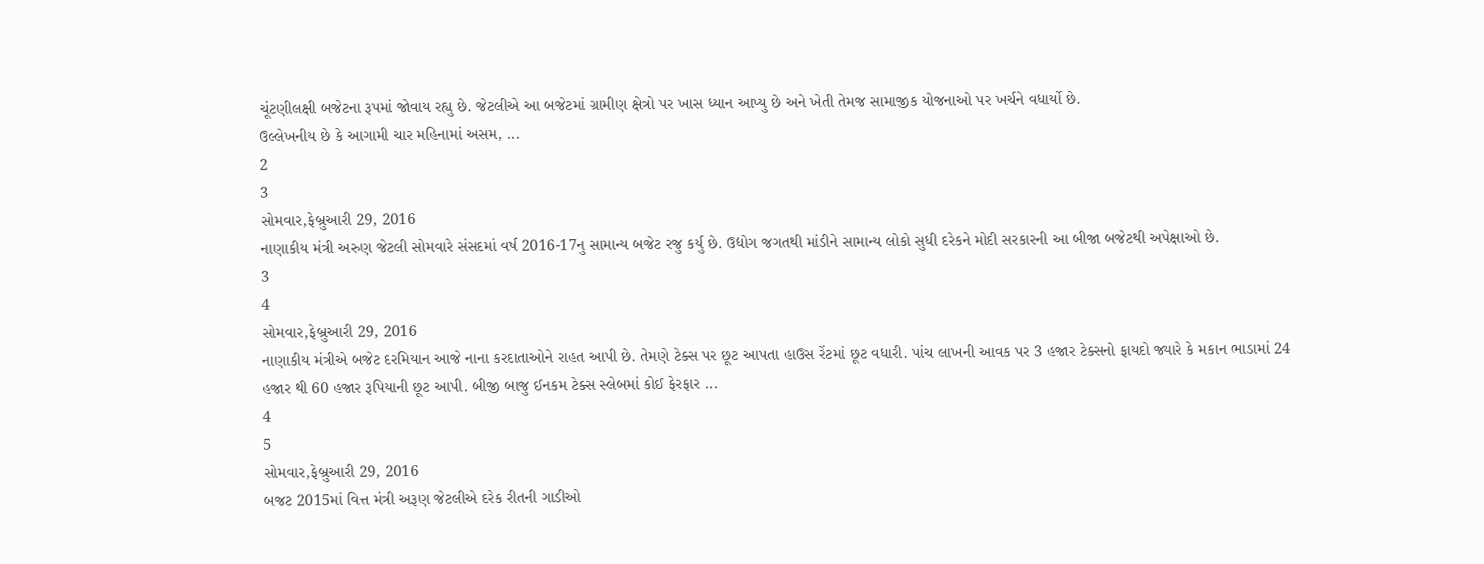ચૂંટણીલક્ષી બજેટના રૂપમાં જોવાય રહ્યુ છે. જેટલીએ આ બજેટમાં ગ્રામીણ ક્ષેત્રો પર ખાસ ધ્યાન આપ્યુ છે અને ખેતી તેમજ સામાજીક યોજનાઓ પર ખર્ચને વધાર્યો છે.
ઉલ્લેખનીય છે કે આગામી ચાર મહિનામાં અસમ, ...
2
3
સોમવાર,ફેબ્રુઆરી 29, 2016
નાણાકીય મંત્રી અરુણ જેટલી સોમવારે સંસદમાં વર્ષ 2016-17નુ સામાન્ય બજેટ રજુ કર્યુ છે. ઉદ્યોગ જગતથી માંડીને સામાન્ય લોકો સુધી દરેકને મોદી સરકારની આ બીજા બજેટથી અપેક્ષાઓ છે.
3
4
સોમવાર,ફેબ્રુઆરી 29, 2016
નાણાકીય મંત્રીએ બજેટ દરમિયાન આજે નાના કરદાતાઓને રાહત આપી છે. તેમણે ટેક્સ પર છૂટ આપતા હાઉસ રેંટમાં છૂટ વધારી. પાંચ લાખની આવક પર 3 હજાર ટેક્સનો ફાયદો જ્યારે કે મકાન ભાડામાં 24 હજાર થી 60 હજાર રૂપિયાની છૂટ આપી. બીજી બાજુ ઈનકમ ટેક્સ સ્લેબમાં કોઈ ફેરફાર ...
4
5
સોમવાર,ફેબ્રુઆરી 29, 2016
બજટ 2015માં વિત્ત મંત્રી અરૂણ જેટલીએ દરેક રીતની ગાડીઓ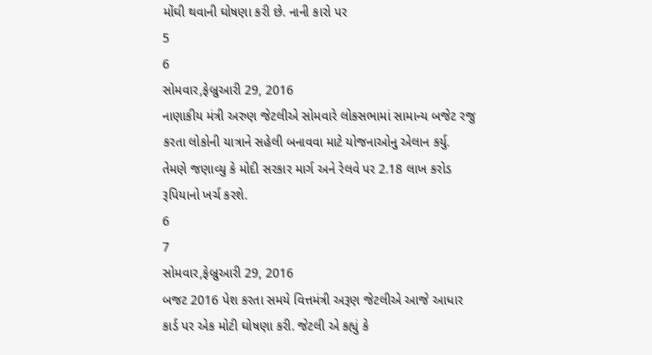મોંઘી થવાની ઘોષણા કરી છે. નાની કારો પર
5
6
સોમવાર,ફેબ્રુઆરી 29, 2016
નાણાકીય મંત્રી અરુણ જેટલીએ સોમવારે લોકસભામાં સામાન્ય બજેટ રજુ કરતા લોકોની યાત્રાને સહેલી બનાવવા માટે યોજનાઓનુ એલાન કર્યુ. તેમણે જણાવ્યુ કે મોદી સરકાર માર્ગ અને રેલવે પર 2.18 લાખ કરોડ રૂપિયાનો ખર્ચ કરશે.
6
7
સોમવાર,ફેબ્રુઆરી 29, 2016
બજટ 2016 પેશ કરતા સમયે વિત્તમંત્રી અરૂણ જેટલીએ આજે આધાર કાર્ડ પર એક મોટી ઘોષણા કરી. જેટલી એ કહ્યું કે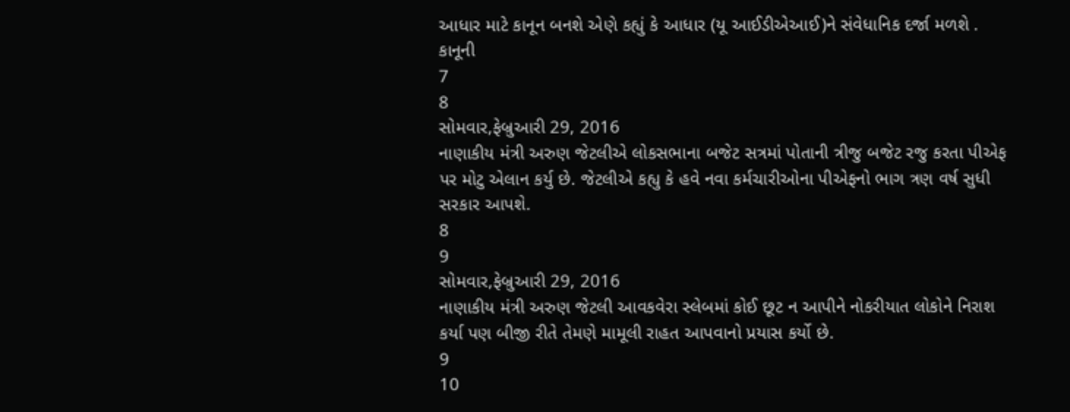આધાર માટે કાનૂન બનશે એણે કહ્યું કે આધાર (યૂ આઈડીએઆઈ)ને સંવેધાનિક દર્જા મળશે . કાનૂની
7
8
સોમવાર,ફેબ્રુઆરી 29, 2016
નાણાકીય મંત્રી અરુણ જેટલીએ લોકસભાના બજેટ સત્રમાં પોતાની ત્રીજુ બજેટ રજુ કરતા પીએફ પર મોટુ એલાન કર્યુ છે. જેટલીએ કહ્યુ કે હવે નવા કર્મચારીઓના પીએફનો ભાગ ત્રણ વર્ષ સુધી સરકાર આપશે.
8
9
સોમવાર,ફેબ્રુઆરી 29, 2016
નાણાકીય મંત્રી અરુણ જેટલી આવકવેરા સ્લેબમાં કોઈ છૂટ ન આપીને નોકરીયાત લોકોને નિરાશ કર્યા પણ બીજી રીતે તેમણે મામૂલી રાહત આપવાનો પ્રયાસ કર્યો છે.
9
10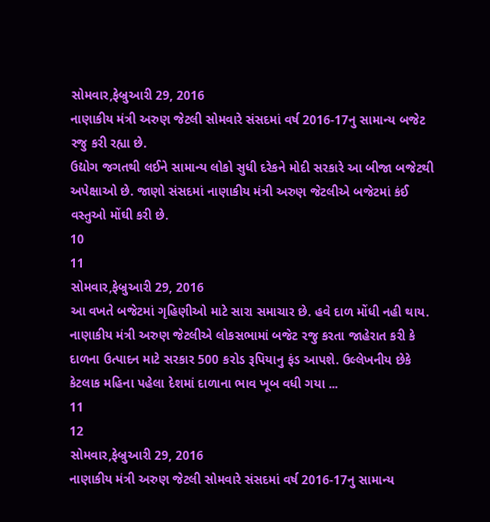સોમવાર,ફેબ્રુઆરી 29, 2016
નાણાકીય મંત્રી અરુણ જેટલી સોમવારે સંસદમાં વર્ષ 2016-17નુ સામાન્ય બજેટ રજુ કરી રહ્યા છે.
ઉદ્યોગ જગતથી લઈને સામાન્ય લોકો સુધી દરેકને મોદી સરકારે આ બીજા બજેટથી અપેક્ષાઓ છે. જાણો સંસદમાં નાણાકીય મંત્રી અરુણ જેટલીએ બજેટમાં કંઈ વસ્તુઓ મોંઘી કરી છે.
10
11
સોમવાર,ફેબ્રુઆરી 29, 2016
આ વખતે બજેટમાં ગૃહિણીઓ માટે સારા સમાચાર છે. હવે દાળ મોંધી નહી થાય. નાણાકીય મંત્રી અરુણ જેટલીએ લોકસભામાં બજેટ રજુ કરતા જાહેરાત કરી કે દાળના ઉત્પાદન માટે સરકાર 500 કરોડ રૂપિયાનુ ફંડ આપશે. ઉલ્લેખનીય છેકે કેટલાક મહિના પહેલા દેશમાં દાળાના ભાવ ખૂબ વધી ગયા ...
11
12
સોમવાર,ફેબ્રુઆરી 29, 2016
નાણાકીય મંત્રી અરુણ જેટલી સોમવારે સંસદમાં વર્ષ 2016-17નુ સામાન્ય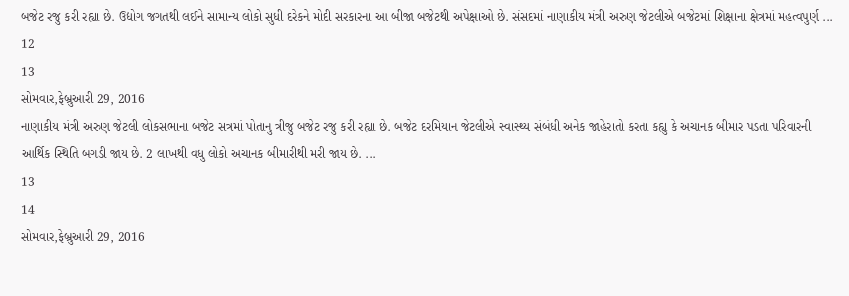બજેટ રજુ કરી રહ્યા છે. ઉદ્યોગ જગતથી લઈને સામાન્ય લોકો સુધી દરેકને મોદી સરકારના આ બીજા બજેટથી અપેક્ષાઓ છે. સંસદમાં નાણાકીય મંત્રી અરુણ જેટલીએ બજેટમાં શિક્ષાના ક્ષેત્રમાં મહત્વપુર્ણ ...
12
13
સોમવાર,ફેબ્રુઆરી 29, 2016
નાણાકીય મંત્રી અરુણ જેટલી લોકસભાના બજેટ સત્રમાં પોતાનુ ત્રીજુ બજેટ રજુ કરી રહ્યા છે. બજેટ દરમિયાન જેટલીએ સ્વાસ્થ્ય સંબંધી અનેક જાહેરાતો કરતા કહ્યુ કે અચાનક બીમાર પડતા પરિવારની આર્થિક સ્થિતિ બગડી જાય છે. 2 લાખથી વધુ લોકો અચાનક બીમારીથી મરી જાય છે. ...
13
14
સોમવાર,ફેબ્રુઆરી 29, 2016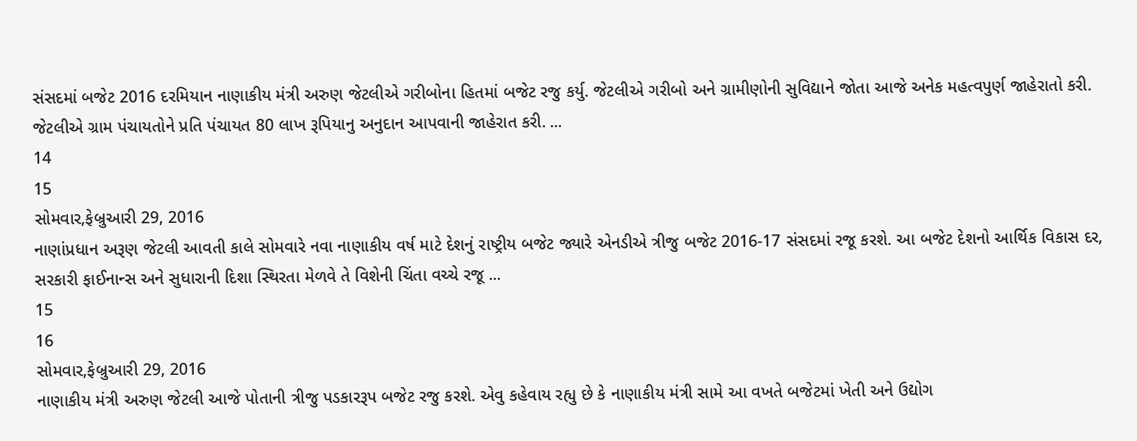સંસદમાં બજેટ 2016 દરમિયાન નાણાકીય મંત્રી અરુણ જેટલીએ ગરીબોના હિતમાં બજેટ રજુ કર્યુ. જેટલીએ ગરીબો અને ગ્રામીણોની સુવિદ્યાને જોતા આજે અનેક મહત્વપુર્ણ જાહેરાતો કરી.
જેટલીએ ગ્રામ પંચાયતોને પ્રતિ પંચાયત 80 લાખ રૂપિયાનુ અનુદાન આપવાની જાહેરાત કરી. ...
14
15
સોમવાર,ફેબ્રુઆરી 29, 2016
નાણાંપ્રધાન અરૂણ જેટલી આવતી કાલે સોમવારે નવા નાણાકીય વર્ષ માટે દેશનું રાષ્ટ્રીય બજેટ જ્યારે એનડીએ ત્રીજુ બજેટ 2016-17 સંસદમાં રજૂ કરશે. આ બજેટ દેશનો આર્થિક વિકાસ દર, સરકારી ફાઈનાન્સ અને સુધારાની દિશા સ્થિરતા મેળવે તે વિશેની ચિંતા વચ્ચે રજૂ ...
15
16
સોમવાર,ફેબ્રુઆરી 29, 2016
નાણાકીય મંત્રી અરુણ જેટલી આજે પોતાની ત્રીજુ પડકારરૂપ બજેટ રજુ કરશે. એવુ કહેવાય રહ્યુ છે કે નાણાકીય મંત્રી સામે આ વખતે બજેટમાં ખેતી અને ઉદ્યોગ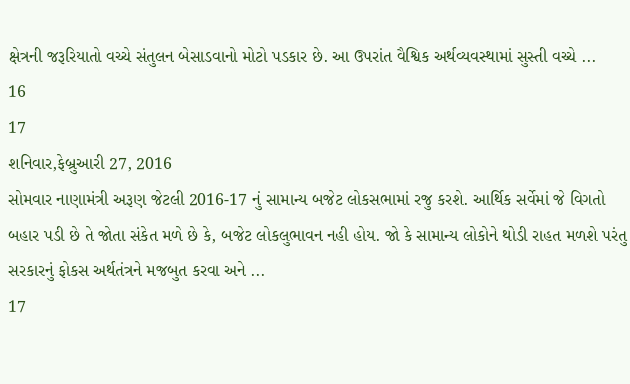ક્ષેત્રની જરૂરિયાતો વચ્ચે સંતુલન બેસાડવાનો મોટો પડકાર છે. આ ઉપરાંત વૈશ્વિક અર્થવ્યવસ્થામાં સુસ્તી વચ્ચે ...
16
17
શનિવાર,ફેબ્રુઆરી 27, 2016
સોમવાર નાણામંત્રી અરૂણ જેટલી 2016-17 નું સામાન્ય બજેટ લોકસભામાં રજુ કરશે. આર્થિક સર્વેમાં જે વિગતો બહાર પડી છે તે જોતા સંકેત મળે છે કે, બજેટ લોકલુભાવન નહી હોય. જો કે સામાન્ય લોકોને થોડી રાહત મળશે પરંતુ સરકારનું ફોકસ અર્થતંત્રને મજબુત કરવા અને ...
17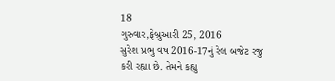18
ગુરુવાર,ફેબ્રુઆરી 25, 2016
સુરેશ પ્રભુ વષ 2016-17નું રેલ બજેટ રજુ કરી રહ્યા છે. તેમને કહ્યુ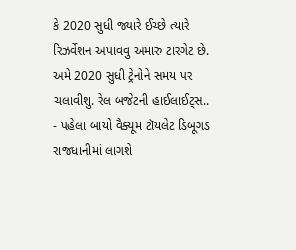કે 2020 સુધી જ્યારે ઈચ્છે ત્યારે રિઝર્વેશન અપાવવુ અમારુ ટારગેટ છે. અમે 2020 સુધી ટ્રેનોને સમય પર ચલાવીશુ. રેલ બજેટની હાઈલાઈટ્સ..
- પહેલા બાયો વૈક્યૂમ ટૉયલેટ ડિબૂગડ રાજધાનીમાં લાગશે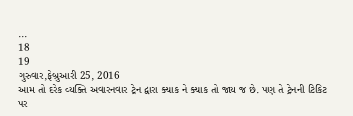...
18
19
ગુરુવાર,ફેબ્રુઆરી 25, 2016
આમ તો દરેક વ્યક્તિ અવારનવાર ટ્રેન દ્વારા ક્યાક ને ક્યાક તો જાય જ છે. પણ તે ટ્રેનની ટિકિટ પર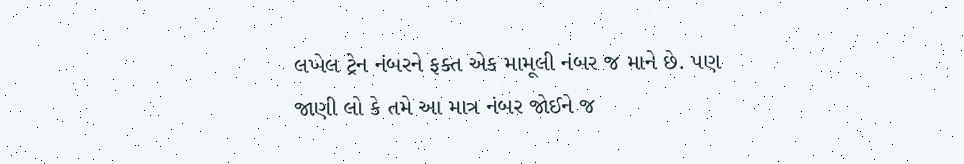લખેલ ટ્રેન નંબરને ફક્ત એક મામૂલી નંબર જ માને છે. પણ જાણી લો કે તમે આ માત્ર નંબર જોઈને જ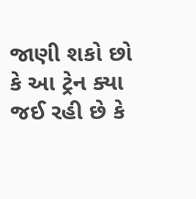જાણી શકો છો કે આ ટ્રેન ક્યા જઈ રહી છે કે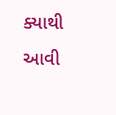ક્યાથી આવી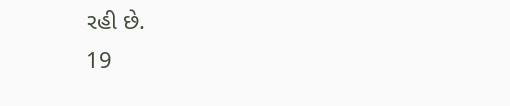રહી છે.
19